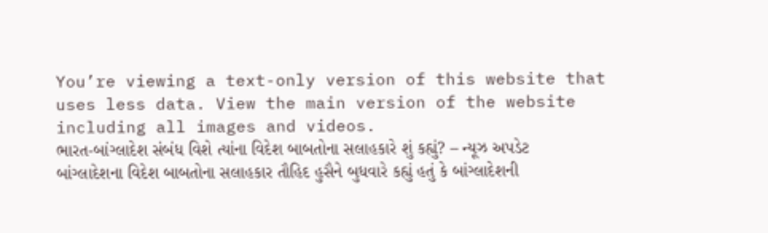You’re viewing a text-only version of this website that uses less data. View the main version of the website including all images and videos.
ભારત-બાંગ્લાદેશ સંબંધ વિશે ત્યાંના વિદેશ બાબતોના સલાહકારે શું કહ્યું? – ન્યૂઝ અપડેટ
બાંગ્લાદેશના વિદેશ બાબતોના સલાહકાર તૌહિદ હુસૈને બુધવારે કહ્યું હતું કે બાંગ્લાદેશની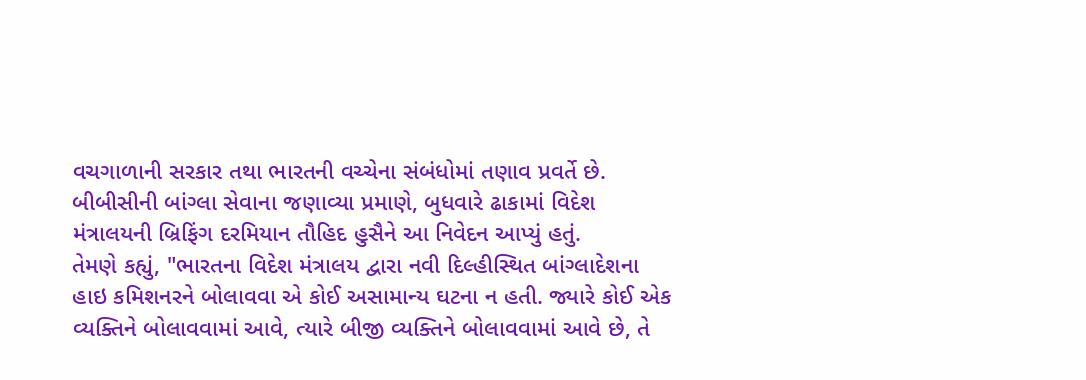વચગાળાની સરકાર તથા ભારતની વચ્ચેના સંબંધોમાં તણાવ પ્રવર્તે છે.
બીબીસીની બાંગ્લા સેવાના જણાવ્યા પ્રમાણે, બુધવારે ઢાકામાં વિદેશ મંત્રાલયની બ્રિફિંગ દરમિયાન તૌહિદ હુસૈને આ નિવેદન આપ્યું હતું.
તેમણે કહ્યું, "ભારતના વિદેશ મંત્રાલય દ્વારા નવી દિલ્હીસ્થિત બાંગ્લાદેશના હાઇ કમિશનરને બોલાવવા એ કોઈ અસામાન્ય ઘટના ન હતી. જ્યારે કોઈ એક વ્યક્તિને બોલાવવામાં આવે, ત્યારે બીજી વ્યક્તિને બોલાવવામાં આવે છે, તે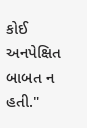કોઈ અનપેક્ષિત બાબત ન હતી."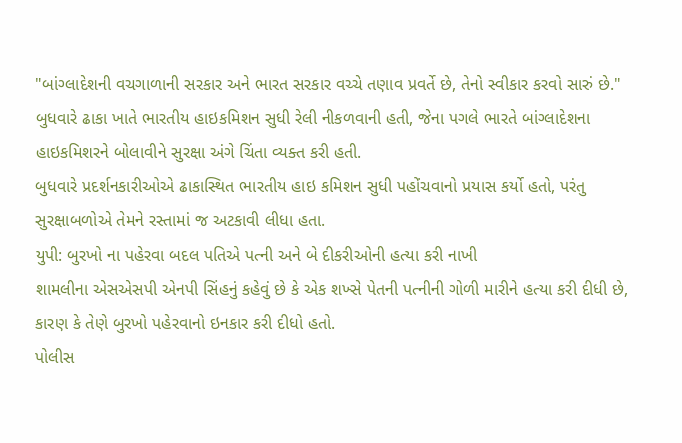"બાંગ્લાદેશની વચગાળાની સરકાર અને ભારત સરકાર વચ્ચે તણાવ પ્રવર્તે છે, તેનો સ્વીકાર કરવો સારું છે."
બુધવારે ઢાકા ખાતે ભારતીય હાઇકમિશન સુધી રેલી નીકળવાની હતી, જેના પગલે ભારતે બાંગ્લાદેશના હાઇકમિશરને બોલાવીને સુરક્ષા અંગે ચિંતા વ્યક્ત કરી હતી.
બુધવારે પ્રદર્શનકારીઓએ ઢાકાસ્થિત ભારતીય હાઇ કમિશન સુધી પહોંચવાનો પ્રયાસ કર્યો હતો, પરંતુ સુરક્ષાબળોએ તેમને રસ્તામાં જ અટકાવી લીધા હતા.
યુપી: બુરખો ના પહેરવા બદલ પતિએ પત્ની અને બે દીકરીઓની હત્યા કરી નાખી
શામલીના એસએસપી એનપી સિંહનું કહેવું છે કે એક શખ્સે પેતની પત્નીની ગોળી મારીને હત્યા કરી દીધી છે, કારણ કે તેણે બુરખો પહેરવાનો ઇનકાર કરી દીધો હતો.
પોલીસ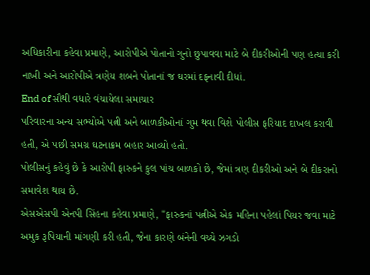અધિકારીના કહેવા પ્રમાણે, આરોપીએ પોતાનો ગુનો છુપાવવા માટે બે દીકરીઓની પણ હત્યા કરી નાખી અને આરોપીએ ત્રણેય શબને પોતાનાં જ ઘરમાં દફનાવી દીધાં.
End of સૌથી વધારે વંચાયેલા સમાચાર
પરિવારના અન્ય સભ્યોએ પત્ની અને બાળકીઓનાં ગુમ થવા વિશે પોલીસ ફરિયાદ દાખલ કરાવી હતી, એ પછી સમગ્ર ઘટનાક્રમ બહાર આવ્યો હતો.
પોલીસનું કહેવું છે કે આરોપી ફારુકને કુલ પાંચ બાળકો છે, જેમાં ત્રણ દીકરીઓ અને બે દીકરાનો સમાવેશ થાય છે.
એસએસપી એનપી સિંહના કહેવા પ્રમાણે, "ફારુકનાં પત્નીએ એક મહિના પહેલાં પિયર જવા માટે અમુક રૂપિયાની માંગણી કરી હતી, જેના કારણે બંનેની વચ્ચે ઝગડો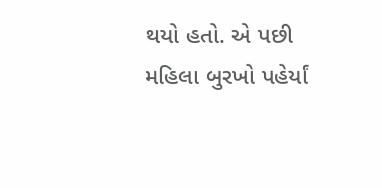થયો હતો. એ પછી મહિલા બુરખો પહેર્યાં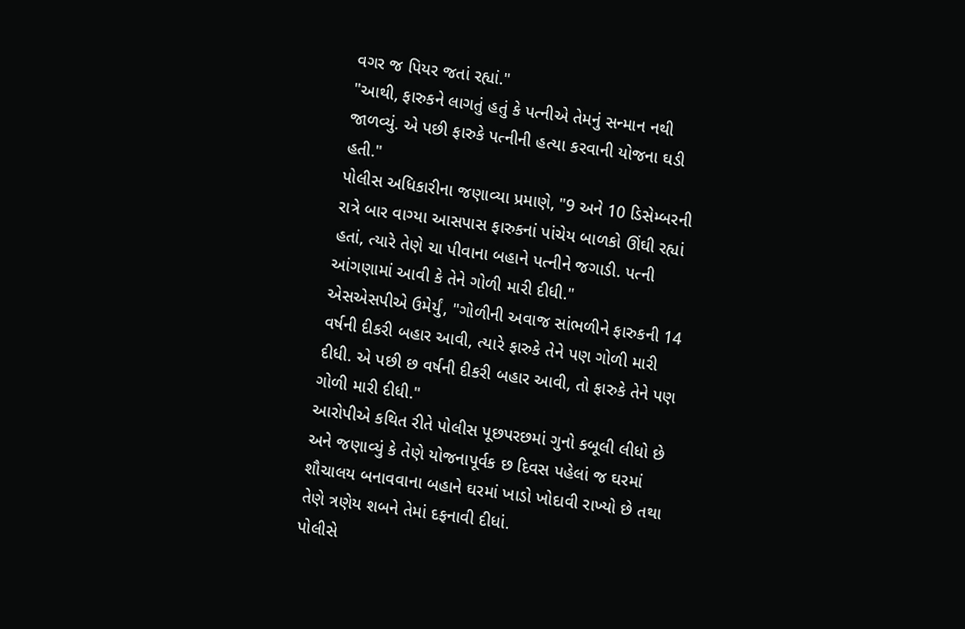વગર જ પિયર જતાં રહ્યાં."
"આથી, ફારુકને લાગતું હતું કે પત્નીએ તેમનું સન્માન નથી જાળવ્યું. એ પછી ફારુકે પત્નીની હત્યા કરવાની યોજના ઘડી હતી."
પોલીસ અધિકારીના જણાવ્યા પ્રમાણે, "9 અને 10 ડિસેમ્બરની રાત્રે બાર વાગ્યા આસપાસ ફારુકનાં પાંચેય બાળકો ઊંઘી રહ્યાં હતાં, ત્યારે તેણે ચા પીવાના બહાને પત્નીને જગાડી. પત્ની આંગણામાં આવી કે તેને ગોળી મારી દીધી."
એસએસપીએ ઉમેર્યું, "ગોળીની અવાજ સાંભળીને ફારુકની 14 વર્ષની દીકરી બહાર આવી, ત્યારે ફારુકે તેને પણ ગોળી મારી દીધી. એ પછી છ વર્ષની દીકરી બહાર આવી, તો ફારુકે તેને પણ ગોળી મારી દીધી."
આરોપીએ કથિત રીતે પોલીસ પૂછપરછમાં ગુનો કબૂલી લીધો છે અને જણાવ્યું કે તેણે યોજનાપૂર્વક છ દિવસ પહેલાં જ ઘરમાં શૌચાલય બનાવવાના બહાને ઘરમાં ખાડો ખોદાવી રાખ્યો છે તથા તેણે ત્રણેય શબને તેમાં દફનાવી દીધાં.
પોલીસે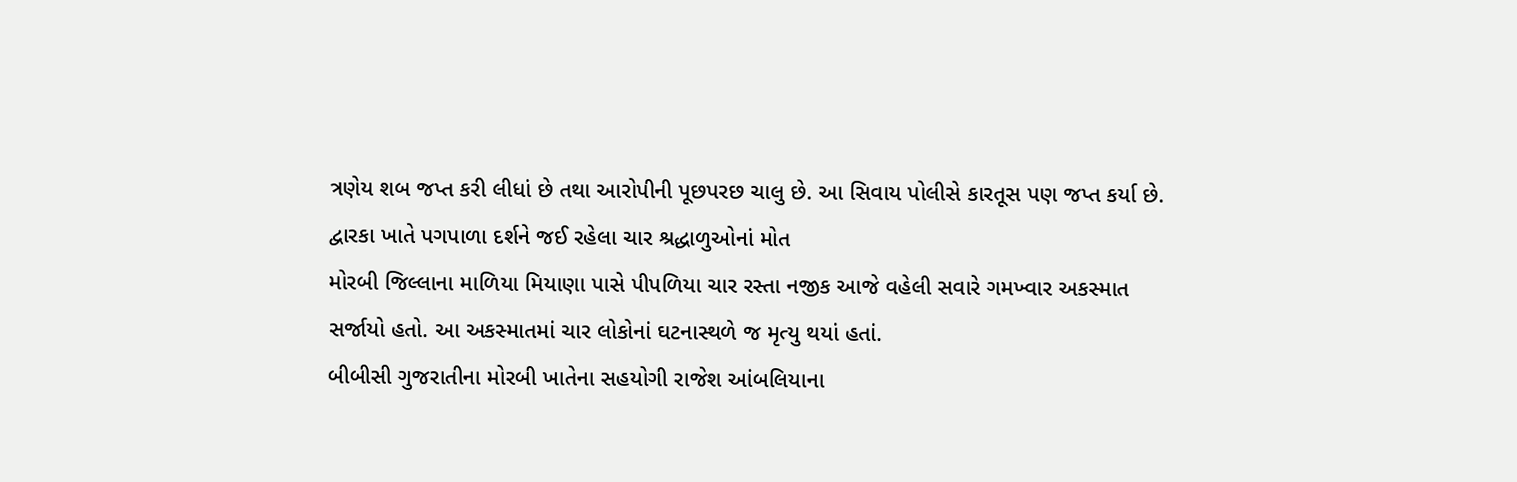ત્રણેય શબ જપ્ત કરી લીધાં છે તથા આરોપીની પૂછપરછ ચાલુ છે. આ સિવાય પોલીસે કારતૂસ પણ જપ્ત કર્યા છે.
દ્વારકા ખાતે પગપાળા દર્શને જઈ રહેલા ચાર શ્રદ્ધાળુઓનાં મોત
મોરબી જિલ્લાના માળિયા મિયાણા પાસે પીપળિયા ચાર રસ્તા નજીક આજે વહેલી સવારે ગમખ્વાર અકસ્માત સર્જાયો હતો. આ અકસ્માતમાં ચાર લોકોનાં ઘટનાસ્થળે જ મૃત્યુ થયાં હતાં.
બીબીસી ગુજરાતીના મોરબી ખાતેના સહયોગી રાજેશ આંબલિયાના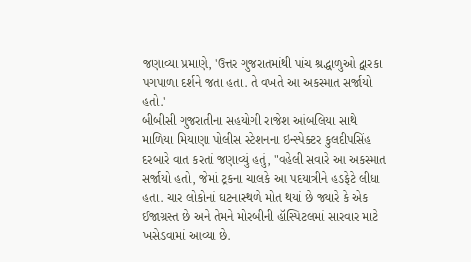જણાવ્યા પ્રમાણે, 'ઉત્તર ગુજરાતમાંથી પાંચ શ્રદ્ધાળુઓ દ્વારકા પગપાળા દર્શને જતા હતા. તે વખતે આ અકસ્માત સર્જાયો હતો.'
બીબીસી ગુજરાતીના સહયોગી રાજેશ આંબલિયા સાથે માળિયા મિયાણા પોલીસ સ્ટેશનના ઇન્સ્પેક્ટર કુલદીપસિંહ દરબારે વાત કરતાં જણાવ્યું હતું, "વહેલી સવારે આ અકસ્માત સર્જાયો હતો, જેમાં ટ્રકના ચાલકે આ પદયાત્રીને હડફેટે લીધા હતા. ચાર લોકોનાં ઘટનાસ્થળે મોત થયાં છે જ્યારે કે એક ઈજાગ્રસ્ત છે અને તેમને મોરબીની હૉસ્પિટલમાં સારવાર માટે ખસેડવામાં આવ્યા છે.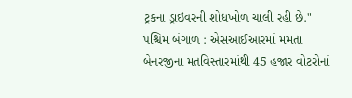ટ્રકના ડ્રાઇવરની શોધખોળ ચાલી રહી છે."
પશ્ચિમ બંગાળ : એસઆઈઆરમાં મમતા બેનરજીના મતવિસ્તારમાંથી 45 હજાર વોટરોનાં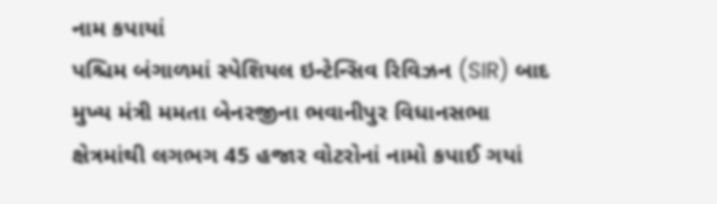નામ કપાયાં
પશ્ચિમ બંગાળમાં સ્પેશિયલ ઇન્ટેન્સિવ રિવિઝન (SIR) બાદ મુખ્ય મંત્રી મમતા બેનરજીના ભવાનીપુર વિધાનસભા ક્ષેત્રમાંથી લગભગ 45 હજાર વોટરોનાં નામો કપાઈ ગયાં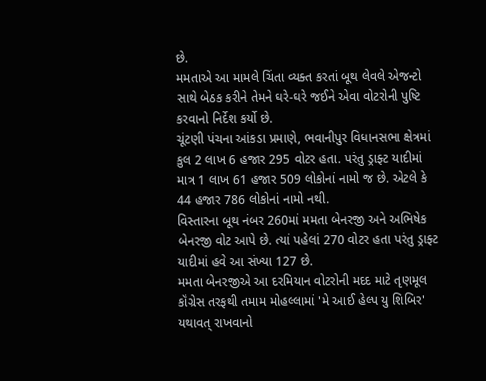છે.
મમતાએ આ મામલે ચિંતા વ્યક્ત કરતાં બૂથ લેવલે એજન્ટો સાથે બેઠક કરીને તેમને ઘરે-ઘરે જઈને એવા વોટરોની પુષ્ટિ કરવાનો નિર્દેશ કર્યો છે.
ચૂંટણી પંચના આંકડા પ્રમાણે, ભવાનીપુર વિધાનસભા ક્ષેત્રમાં કુલ 2 લાખ 6 હજાર 295 વોટર હતા. પરંતુ ડ્રાફ્ટ યાદીમાં માત્ર 1 લાખ 61 હજાર 509 લોકોનાં નામો જ છે. એટલે કે 44 હજાર 786 લોકોનાં નામો નથી.
વિસ્તારના બૂથ નંબર 260માં મમતા બેનરજી અને અભિષેક બેનરજી વોટ આપે છે. ત્યાં પહેલાં 270 વોટર હતા પરંતુ ડ્રાફ્ટ યાદીમાં હવે આ સંખ્યા 127 છે.
મમતા બેનરજીએ આ દરમિયાન વોટરોની મદદ માટે તૃણમૂલ કૉંગ્રેસ તરફથી તમામ મોહલ્લામાં 'મે આઈ હેલ્પ યુ શિબિર' યથાવત્ રાખવાનો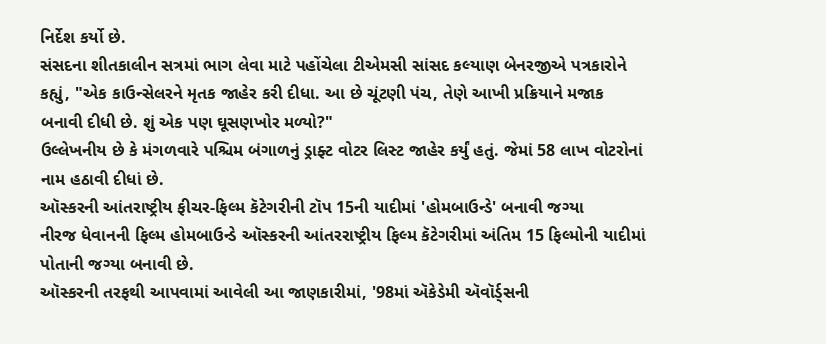નિર્દેશ કર્યો છે.
સંસદના શીતકાલીન સત્રમાં ભાગ લેવા માટે પહોંચેલા ટીએમસી સાંસદ કલ્યાણ બેનરજીએ પત્રકારોને કહ્યું, "એક કાઉન્સેલરને મૃતક જાહેર કરી દીધા. આ છે ચૂંટણી પંચ, તેણે આખી પ્રક્રિયાને મજાક બનાવી દીધી છે. શું એક પણ ઘૂસણખોર મળ્યો?"
ઉલ્લેખનીય છે કે મંગળવારે પશ્ચિમ બંગાળનું ડ્રાફ્ટ વોટર લિસ્ટ જાહેર કર્યું હતું. જેમાં 58 લાખ વોટરોનાં નામ હઠાવી દીધાં છે.
ઑસ્કરની આંતરાષ્ટ્રીય ફીચર-ફિલ્મ કૅટેગરીની ટૉપ 15ની યાદીમાં 'હોમબાઉન્ડે' બનાવી જગ્યા
નીરજ ધેવાનની ફિલ્મ હોમબાઉન્ડે ઑસ્કરની આંતરરાષ્ટ્રીય ફિલ્મ કૅટેગરીમાં અંતિમ 15 ફિલ્મોની યાદીમાં પોતાની જગ્યા બનાવી છે.
ઑસ્કરની તરફથી આપવામાં આવેલી આ જાણકારીમાં, '98માં ઍકેડેમી ઍવૉર્ડ્સની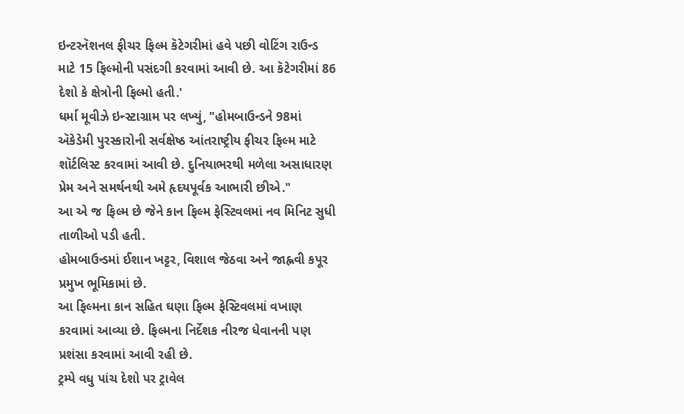ઇન્ટરનૅશનલ ફીચર ફિલ્મ કૅટેગરીમાં હવે પછી વોટિંગ રાઉન્ડ માટે 15 ફિલ્મોની પસંદગી કરવામાં આવી છે. આ કૅટેગરીમાં 86 દેશો કે ક્ષેત્રોની ફિલ્મો હતી.'
ધર્મા મૂવીઝે ઇન્સ્ટાગ્રામ પર લખ્યું, "હોમબાઉન્ડને 98માં ઍકેડેમી પુરસ્કારોની સર્વક્ષેષ્ઠ આંતરાષ્ટ્રીય ફીચર ફિલ્મ માટે શૉર્ટલિસ્ટ કરવામાં આવી છે. દુનિયાભરથી મળેલા અસાધારણ પ્રેમ અને સમર્થનથી અમે હૃદયપૂર્વક આભારી છીએ."
આ એ જ ફિલ્મ છે જેને કાન ફિલ્મ ફેસ્ટિવલમાં નવ મિનિટ સુધી તાળીઓ પડી હતી.
હોમબાઉન્ડમાં ઈશાન ખટ્ટર, વિશાલ જેઠવા અને જાહ્નવી કપૂર પ્રમુખ ભૂમિકામાં છે.
આ ફિલ્મના કાન સહિત ઘણા ફિલ્મ ફેસ્ટિવલમાં વખાણ કરવામાં આવ્યા છે. ફિલ્મના નિર્દેશક નીરજ ધેવાનની પણ પ્રશંસા કરવામાં આવી રહી છે.
ટ્રમ્પે વધુ પાંચ દેશો પર ટ્રાવેલ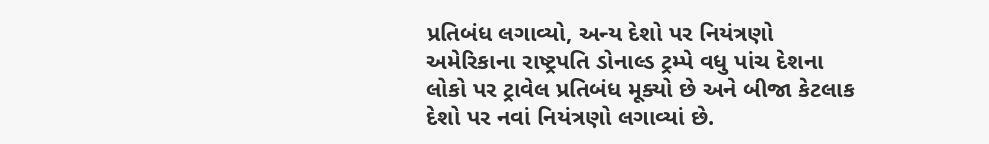પ્રતિબંધ લગાવ્યો, અન્ય દેશો પર નિયંત્રણો
અમેરિકાના રાષ્ટ્રપતિ ડોનાલ્ડ ટ્રમ્પે વધુ પાંચ દેશના લોકો પર ટ્રાવેલ પ્રતિબંધ મૂક્યો છે અને બીજા કેટલાક દેશો પર નવાં નિયંત્રણો લગાવ્યાં છે.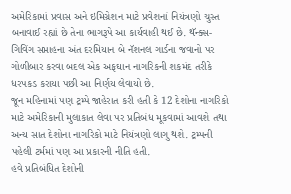અમેરિકામાં પ્રવાસ અને ઇમિગ્રેશન માટે પ્રવેશનાં નિયંત્રણો ચુસ્ત બનાવાઈ રહ્યાં છે તેના ભાગરૂપે આ કાર્યવાહી થઈ છે. થૅન્ક્સ-ગિવિંગ સપ્તાહના અંત દરમિયાન બે નૅશનલ ગાર્ડના જવાનો પર ગોળીબાર કરવા બદલ એક અફઘાન નાગરિકની શકમંદ તરીકે ધરપકડ કરાયા પછી આ નિર્ણય લેવાયો છે.
જૂન મહિનામાં પણ ટ્રમ્પે જાહેરાત કરી હતી કે 12 દેશોના નાગરિકો માટે અમેરિકાની મુલાકાત લેવા પર પ્રતિબંધ મૂકવામાં આવશે તથા અન્ય સાત દેશોના નાગરિકો માટે નિયંત્રણો લાગુ થશે. ટ્રમ્પની પહેલી ટર્મમાં પણ આ પ્રકારની નીતિ હતી.
હવે પ્રતિબંધિત દેશોની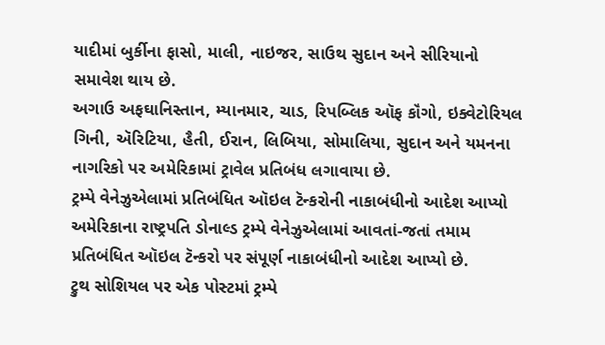યાદીમાં બુર્કીના ફાસો, માલી, નાઇજર, સાઉથ સુદાન અને સીરિયાનો સમાવેશ થાય છે.
અગાઉ અફઘાનિસ્તાન, મ્યાનમાર, ચાડ, રિપબ્લિક ઑફ કૉંગો, ઇક્વેટોરિયલ ગિની, ઍરિટિયા, હૈતી, ઈરાન, લિબિયા, સોમાલિયા, સુદાન અને યમનના નાગરિકો પર અમેરિકામાં ટ્રાવેલ પ્રતિબંધ લગાવાયા છે.
ટ્રમ્પે વેનેઝુએલામાં પ્રતિબંધિત ઑઇલ ટૅન્કરોની નાકાબંધીનો આદેશ આપ્યો
અમેરિકાના રાષ્ટ્રપતિ ડોનાલ્ડ ટ્રમ્પે વેનેઝુએલામાં આવતાં-જતાં તમામ પ્રતિબંધિત ઑઇલ ટૅન્કરો પર સંપૂર્ણ નાકાબંધીનો આદેશ આપ્યો છે.
ટ્રુથ સોશિયલ પર એક પોસ્ટમાં ટ્રમ્પે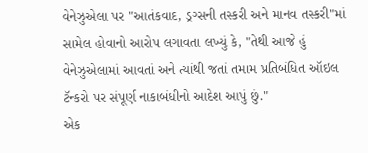વેનેઝુએલા પર "આતંકવાદ, ડ્રગ્સની તસ્કરી અને માનવ તસ્કરી"માં સામેલ હોવાનો આરોપ લગાવતા લખ્યું કે, "તેથી આજે હું વેનેઝુએલામાં આવતાં અને ત્યાંથી જતાં તમામ પ્રતિબંધિત ઑઇલ ટૅન્કરો પર સંપૂર્ણ નાકાબંધીનો આદેશ આપું છું."
એક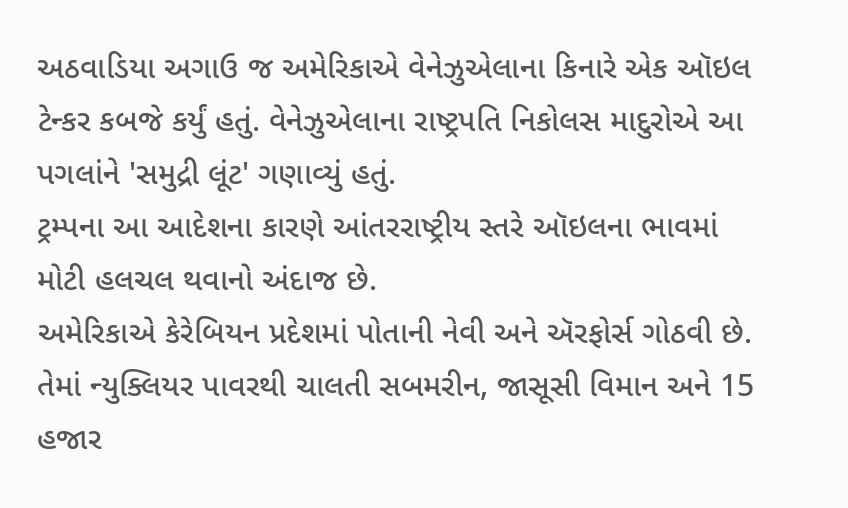અઠવાડિયા અગાઉ જ અમેરિકાએ વેનેઝુએલાના કિનારે એક ઑઇલ ટેન્કર કબજે કર્યું હતું. વેનેઝુએલાના રાષ્ટ્રપતિ નિકોલસ માદુરોએ આ પગલાંને 'સમુદ્રી લૂંટ' ગણાવ્યું હતું.
ટ્રમ્પના આ આદેશના કારણે આંતરરાષ્ટ્રીય સ્તરે ઑઇલના ભાવમાં મોટી હલચલ થવાનો અંદાજ છે.
અમેરિકાએ કેરેબિયન પ્રદેશમાં પોતાની નેવી અને ઍરફોર્સ ગોઠવી છે. તેમાં ન્યુક્લિયર પાવરથી ચાલતી સબમરીન, જાસૂસી વિમાન અને 15 હજાર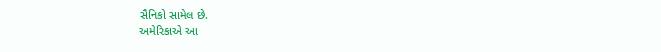સૈનિકો સામેલ છે.
અમેરિકાએ આ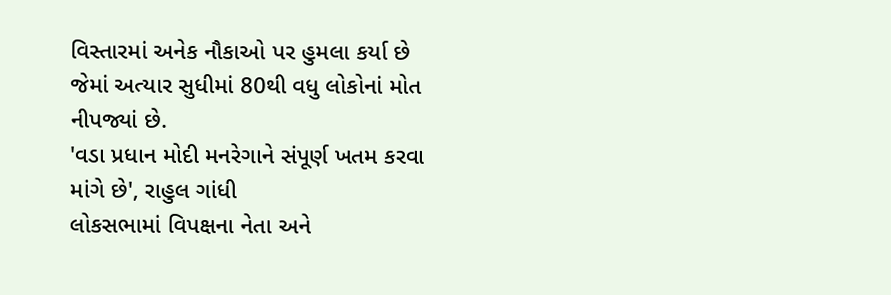વિસ્તારમાં અનેક નૌકાઓ પર હુમલા કર્યા છે જેમાં અત્યાર સુધીમાં 80થી વધુ લોકોનાં મોત નીપજ્યાં છે.
'વડા પ્રધાન મોદી મનરેગાને સંપૂર્ણ ખતમ કરવા માંગે છે', રાહુલ ગાંધી
લોકસભામાં વિપક્ષના નેતા અને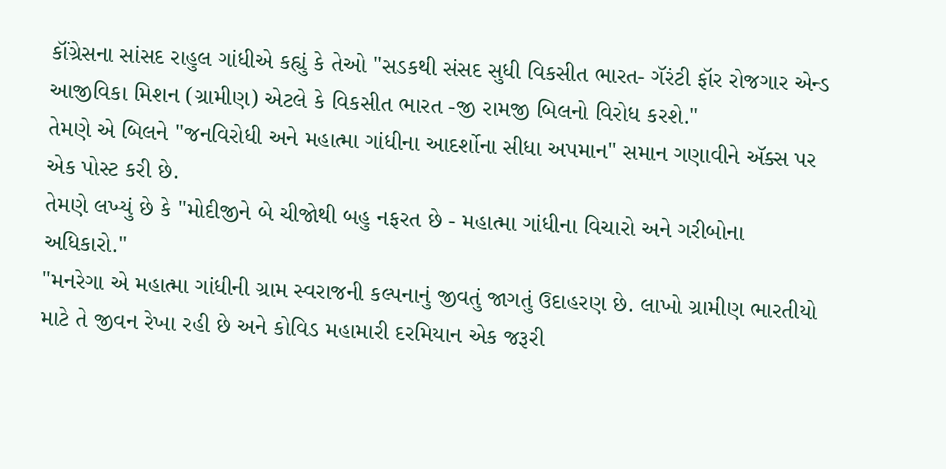કૉંગ્રેસના સાંસદ રાહુલ ગાંધીએ કહ્યું કે તેઓ "સડકથી સંસદ સુધી વિકસીત ભારત- ગૅરંટી ફૉર રોજગાર એન્ડ આજીવિકા મિશન (ગ્રામીણ) એટલે કે વિકસીત ભારત -જી રામજી બિલનો વિરોધ કરશે."
તેમણે એ બિલને "જનવિરોધી અને મહાત્મા ગાંધીના આદર્શોના સીધા અપમાન" સમાન ગણાવીને ઍક્સ પર એક પોસ્ટ કરી છે.
તેમણે લખ્યું છે કે "મોદીજીને બે ચીજોથી બહુ નફરત છે - મહાત્મા ગાંધીના વિચારો અને ગરીબોના અધિકારો."
"મનરેગા એ મહાત્મા ગાંધીની ગ્રામ સ્વરાજની કલ્પનાનું જીવતું જાગતું ઉદાહરણ છે. લાખો ગ્રામીણ ભારતીયો માટે તે જીવન રેખા રહી છે અને કોવિડ મહામારી દરમિયાન એક જરૂરી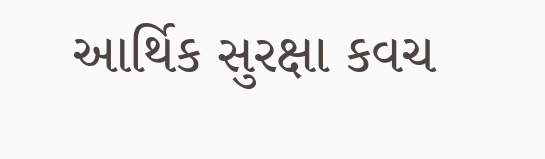આર્થિક સુરક્ષા કવચ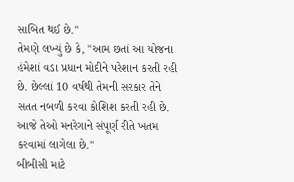સાબિત થઈ છે."
તેમણે લખ્યું છે કે, "આમ છતાં આ યોજના હંમેશાં વડા પ્રધાન મોદીને પરેશાન કરતી રહી છે. છેલ્લાં 10 વર્ષથી તેમની સરકાર તેને સતત નબળી કરવા કોશિશ કરતી રહી છે. આજે તેઓ મનરેગાને સંપૂર્ણ રીતે ખતમ કરવામાં લાગેલા છે."
બીબીસી માટે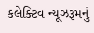કલેક્ટિવ ન્યૂઝરૂમનું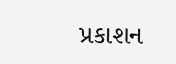પ્રકાશન